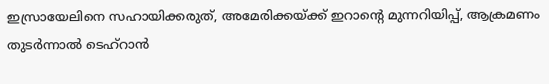ഇസ്രായേലിനെ സഹായിക്കരുത്, അമേരിക്കയ്ക്ക് ഇറാന്റെ മുന്നറിയിപ്പ്, ആക്രമണം തുടര്‍ന്നാല്‍ ടെഹ്‌റാന്‍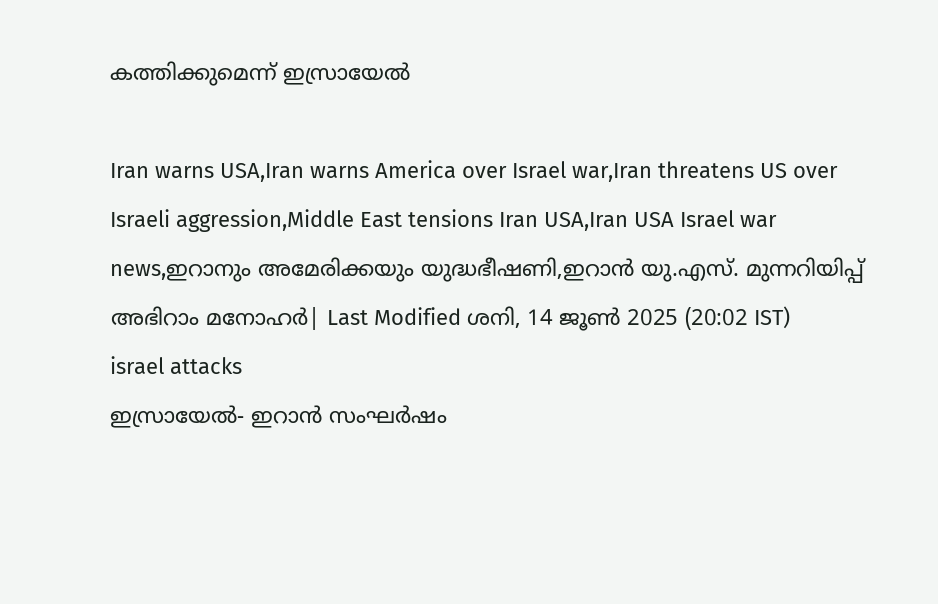കത്തിക്കുമെന്ന് ഇസ്രായേല്‍

Iran warns USA,Iran warns America over Israel war,Iran threatens US over Israeli aggression,Middle East tensions Iran USA,Iran USA Israel war news,ഇറാനും അമേരിക്കയും യുദ്ധഭീഷണി,ഇറാൻ യു.എസ്. മുന്നറിയിപ്പ്
അഭിറാം മനോഹർ| Last Modified ശനി, 14 ജൂണ്‍ 2025 (20:02 IST)
israel attacks
ഇസ്രായേല്‍- ഇറാന്‍ സംഘര്‍ഷം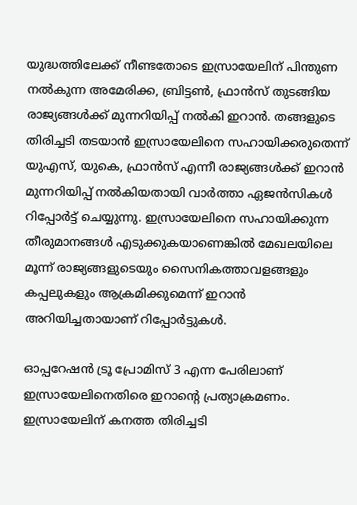യുദ്ധത്തിലേക്ക് നീണ്ടതോടെ ഇസ്രായേലിന് പിന്തുണ നല്‍കുന്ന അമേരിക്ക, ബ്രിട്ടണ്‍, ഫ്രാന്‍സ് തുടങ്ങിയ രാജ്യങ്ങള്‍ക്ക് മുന്നറിയിപ്പ് നല്‍കി ഇറാന്‍. തങ്ങളുടെ തിരിച്ചടി തടയാന്‍ ഇസ്രായേലിനെ സഹായിക്കരുതെന്ന് യുഎസ്, യുകെ, ഫ്രാന്‍സ് എന്നീ രാജ്യങ്ങള്‍ക്ക് ഇറാന്‍ മുന്നറിയിപ്പ് നല്‍കിയതായി വാര്‍ത്താ ഏജന്‍സികള്‍ റിപ്പോര്‍ട്ട് ചെയ്യുന്നു. ഇസ്രായേലിനെ സഹായിക്കുന്ന തീരുമാനങ്ങള്‍ എടുക്കുകയാണെങ്കില്‍ മേഖലയിലെ മൂന്ന് രാജ്യങ്ങളുടെയും സൈനികത്താവളങ്ങളും കപ്പലുകളും ആക്രമിക്കുമെന്ന് ഇറാന്‍ അറിയിച്ചതായാണ് റിപ്പോര്‍ട്ടുകള്‍.

ഓപ്പറേഷന്‍ ട്രൂ പ്രോമിസ് 3 എന്ന പേരിലാണ് ഇസ്രായേലിനെതിരെ ഇറാന്റെ പ്രത്യാക്രമണം. ഇസ്രായേലിന് കനത്ത തിരിച്ചടി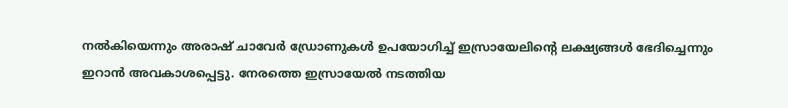നല്‍കിയെന്നും അരാഷ് ചാവേര്‍ ഡ്രോണുകള്‍ ഉപയോഗിച്ച് ഇസ്രായേലിന്റെ ലക്ഷ്യങ്ങള്‍ ഭേദിച്ചെന്നും ഇറാന്‍ അവകാശപ്പെട്ടു. നേരത്തെ ഇസ്രായേല്‍ നടത്തിയ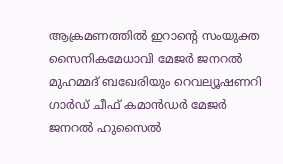ആക്രമണത്തില്‍ ഇറാന്റെ സംയുക്ത സൈനികമേധാവി മേജര്‍ ജനറല്‍ മുഹമ്മദ് ബഖേരിയും റെവല്യൂഷണറി ഗാര്‍ഡ് ചീഫ് കമാന്‍ഡര്‍ മേജര്‍ ജനറല്‍ ഹുസൈല്‍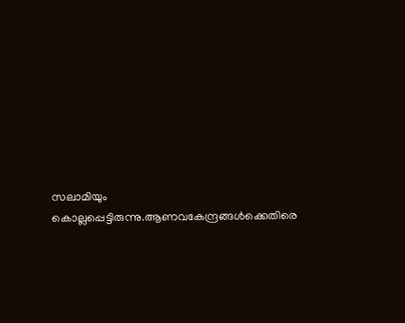സലാമിയും കൊല്ലപ്പെട്ടിരുന്നു.ആണവകേന്ദ്രങ്ങള്‍ക്കെതിരെ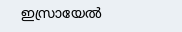ഇസ്രായേല്‍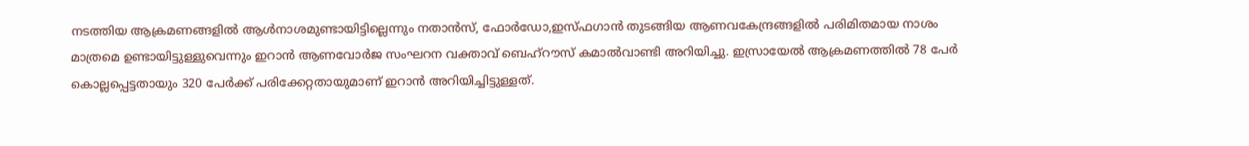നടത്തിയ ആക്രമണങ്ങളില്‍ ആള്‍നാശമുണ്ടായിട്ടില്ലെന്നും നതാന്‍സ്, ഫോര്‍ഡോ,ഇസ്ഫഗാന്‍ തുടങ്ങിയ ആണവകേന്ദ്രങ്ങളില്‍ പരിമിതമായ നാശം മാത്രമെ ഉണ്ടായിട്ടുള്ളുവെന്നും ഇറാന്‍ ആണവോര്‍ജ സംഘറന വക്താവ് ബെഹ്‌റൗസ് കമാല്‍വാണ്ടി അറിയിച്ചു. ഇസ്രായേല്‍ ആക്രമണത്തില്‍ 78 പേര്‍ കൊല്ലപ്പെട്ടതായും 320 പേര്‍ക്ക് പരിക്കേറ്റതായുമാണ് ഇറാന്‍ അറിയിച്ചിട്ടുള്ളത്.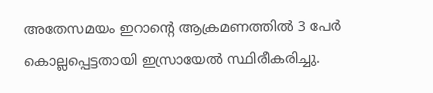അതേസമയം ഇറാന്റെ ആക്രമണത്തില്‍ 3 പേര്‍ കൊല്ലപ്പെട്ടതായി ഇസ്രായേല്‍ സ്ഥിരീകരിച്ചു.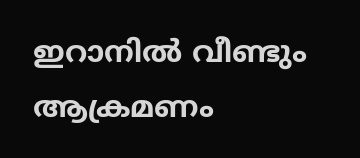ഇറാനില്‍ വീണ്ടും ആക്രമണം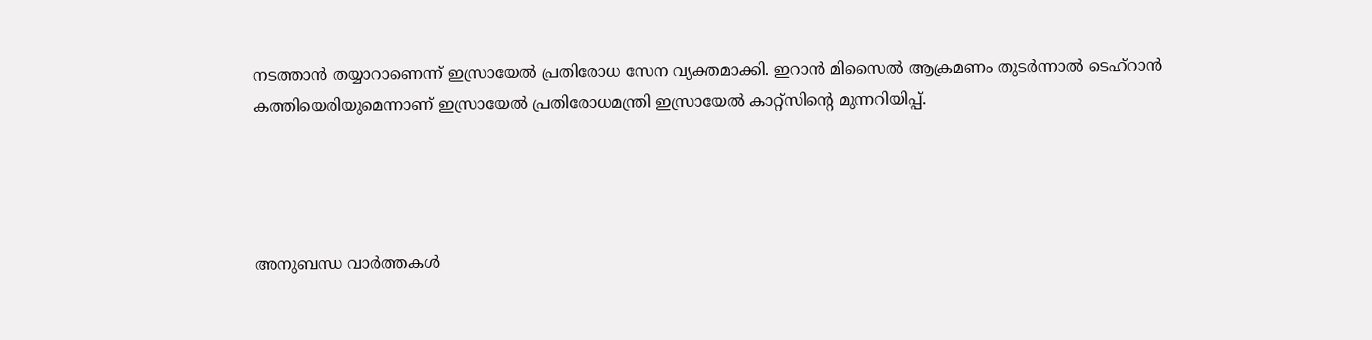നടത്താന്‍ തയ്യാറാണെന്ന് ഇസ്രായേല്‍ പ്രതിരോധ സേന വ്യക്തമാക്കി. ഇറാന്‍ മിസൈല്‍ ആക്രമണം തുടര്‍ന്നാല്‍ ടെഹ്‌റാന്‍ കത്തിയെരിയുമെന്നാണ് ഇസ്രായേല്‍ പ്രതിരോധമന്ത്രി ഇസ്രായേല്‍ കാറ്റ്‌സിന്റെ മുന്നറിയിപ്പ്.




അനുബന്ധ വാര്‍ത്തകള്‍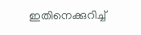ഇതിനെക്കുറിച്ച്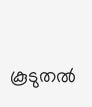കൂടുതല്‍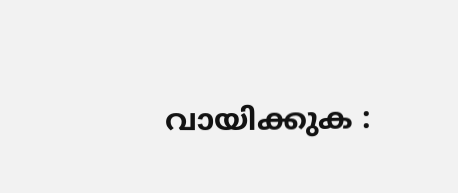വായിക്കുക :